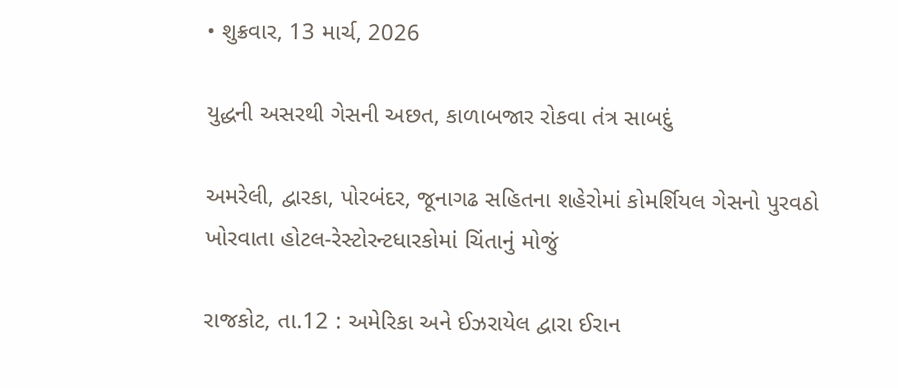• શુક્રવાર, 13 માર્ચ, 2026

યુદ્ધની અસરથી ગેસની અછત, કાળાબજાર રોકવા તંત્ર સાબદું

અમરેલી, દ્વારકા, પોરબંદર, જૂનાગઢ સહિતના શહેરોમાં કોમર્શિયલ ગેસનો પુરવઠો ખોરવાતા હોટલ-રેસ્ટોરન્ટધારકોમાં ચિંતાનું મોજું

રાજકોટ, તા.12 : અમેરિકા અને ઈઝરાયેલ દ્વારા ઈરાન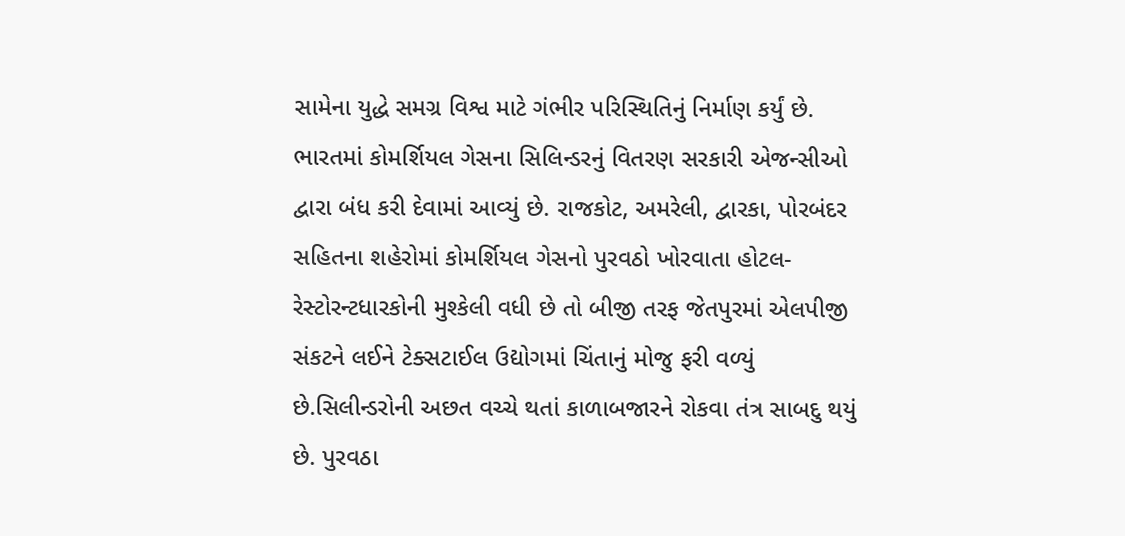સામેના યુદ્ધે સમગ્ર વિશ્વ માટે ગંભીર પરિસ્થિતિનું નિર્માણ કર્યું છે. ભારતમાં કોમર્શિયલ ગેસના સિલિન્ડરનું વિતરણ સરકારી એજન્સીઓ દ્વારા બંધ કરી દેવામાં આવ્યું છે. રાજકોટ, અમરેલી, દ્વારકા, પોરબંદર સહિતના શહેરોમાં કોમર્શિયલ ગેસનો પુરવઠો ખોરવાતા હોટલ-રેસ્ટોરન્ટધારકોની મુશ્કેલી વધી છે તો બીજી તરફ જેતપુરમાં એલપીજી સંકટને લઈને ટેક્સટાઈલ ઉદ્યોગમાં ચિંતાનું મોજુ ફરી વળ્યું છે.સિલીન્ડરોની અછત વચ્ચે થતાં કાળાબજારને રોકવા તંત્ર સાબદુ થયું છે. પુરવઠા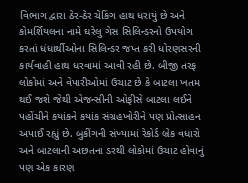વિભાગ દ્વારા ઠેર-ઠેર ચેકિંગ હાથ ધરાયું છે અને કોમર્શિયલના નામે ઘરેલુ ગેસ સિલિન્ડરનો ઉપયોગ કરતાં ધંધાર્થીઓના સિલિન્ડર જપ્ત કરી ધોરણસરની કાર્યવાહી હાથ ધરવામાં આવી રહી છે. બીજી તરફ લોકોમાં અને વેપારીઓમાં ઉચાટ છે કે બાટલા ખતમ થઈ જશે જેથી એજન્સીની ઓફીસે બાટલા લઈને પહોંચીને કયાંકને કયાંક સંગ્રહખોરીને પણ પ્રોત્સાહન અપાઈ રહ્યું છે. બુકીંગની સંખ્યામાં રેકોર્ડ બ્રેક વધારો અને બાટલાની અછતના ડરથી લોકોમાં ઉચાટ હોવાનું પણ એક કારણ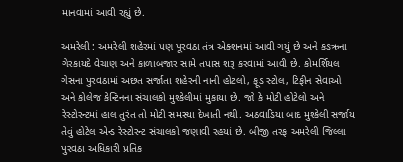માનવામાં આવી રહ્યું છે.

અમરેલી : અમરેલી શહેરમાં પણ પૂરવઠા તંત્ર એક્શનમાં આવી ગયું છે અને કઙઋના ગેરકાયદે વેચાણ અને કાળાબજાર સામે તપાસ શરૂ કરવામાં આવી છે. કોમર્શિયલ ગેસના પુરવઠામાં અછત સર્જાતા શહેરની નાની હોટલો, ફૂડ સ્ટોલ, ટિફીન સેવાઓ અને કોલેજ કેન્ટિનના સંચાલકો મુશ્કેલીમાં મુકાયા છે. જો કે મોટી હોટેલો અને રેસ્ટોરન્ટમાં હાલ તુરંત તો મોટી સમસ્યા દેખાતી નથી. અઠવાડિયા બાદ મુશ્કેલી સર્જાય તેવું હોટેલ એન્ડ રેસ્ટોરન્ટ સંચાલકો જણાવી રહયાં છે. બીજી તરફ અમરેલી જિલ્લા પુરવઠા અધિકારી પ્રતિક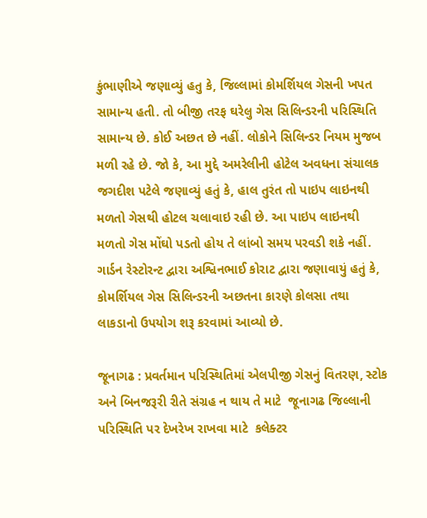કુંભાણીએ જણાવ્યું હતુ કે, જિલ્લામાં કોમર્શિયલ ગેસની ખપત સામાન્ય હતી. તો બીજી તરફ ઘરેલુ ગેસ સિલિન્ડરની પરિસ્થિતિ સામાન્ય છે. કોઈ અછત છે નહીં. લોકોને સિલિન્ડર નિયમ મુજબ મળી રહે છે. જો કે, આ મુદ્દે અમરેલીની હોટેલ અવધના સંચાલક જગદીશ પટેલે જણાવ્યું હતું કે, હાલ તુરંત તો પાઇપ લાઇનથી મળતો ગેસથી હોટલ ચલાવાઇ રહી છે. આ પાઇપ લાઇનથી મળતો ગેસ મોંઘો પડતો હોય તે લાંબો સમય પરવડી શકે નહીં. ગાર્ડન રેસ્ટોરન્ટ દ્વારા અશ્વિનભાઈ કોરાટ દ્વારા જણાવાયું હતું કે, કોમર્શિયલ ગેસ સિલિન્ડરની અછતના કારણે કોલસા તથા લાકડાનો ઉપયોગ શરૂ કરવામાં આવ્યો છે.

જૂનાગઢ : પ્રવર્તમાન પરિસ્થિતિમાં એલપીજી ગેસનું વિતરણ, સ્ટોક અને બિનજરૂરી રીતે સંગ્રહ ન થાય તે માટે  જૂનાગઢ જિલ્લાની પરિસ્થિતિ પર દેખરેખ રાખવા માટે  કલેક્ટર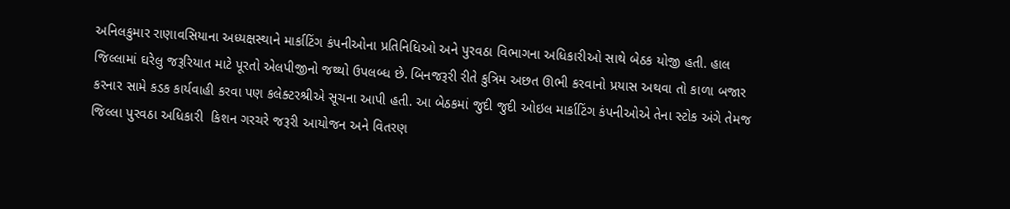અનિલકુમાર રાણાવસિયાના અધ્યક્ષસ્થાને માર્કાટિંગ કંપનીઓના પ્રતિનિધિઓ અને પુરવઠા વિભાગના અધિકારીઓ સાથે બેઠક યોજી હતી. હાલ જિલ્લામાં ઘરેલુ જરૂરિયાત માટે પૂરતો એલપીજીનો જથ્થો ઉપલબ્ધ છે. બિનજરૂરી રીતે કુત્રિમ અછત ઊભી કરવાનો પ્રયાસ અથવા તો કાળા બજાર કરનાર સામે કડક કાર્યવાહી કરવા પણ કલેક્ટરશ્રીએ સૂચના આપી હતી. આ બેઠકમાં જુદી જુદી ઓઇલ માર્કાટિંગ કંપનીઓએ તેના સ્ટોક અંગે તેમજ જિલ્લા પુરવઠા અધિકારી  કિશન ગરચરે જરૂરી આયોજન અને વિતરણ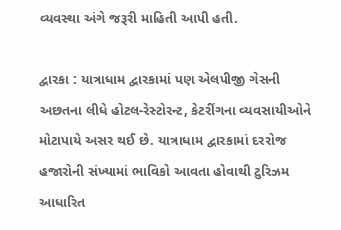વ્યવસ્થા અંગે જરૂરી માહિતી આપી હતી.

દ્વારકા : યાત્રાધામ દ્વારકામાં પણ એલપીજી ગેસની અછતના લીધે હોટલ-રેસ્ટોરન્ટ, કેટરીંગના વ્યવસાયીઓને મોટાપાયે અસર થઈ છે. યાત્રાધામ દ્વારકામાં દરરોજ હજારોની સંખ્યામાં ભાવિકો આવતા હોવાથી ટુરિઝમ આધારિત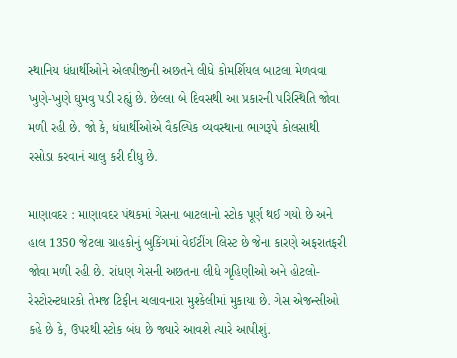સ્થાનિય ધંધાર્થીઓને એલપીજીની અછતને લીધે કોમર્શિયલ બાટલા મેળવવા ખુણે-ખુણે ઘુમવુ પડી રહ્યું છે. છેલ્લા બે દિવસથી આ પ્રકારની પરિસ્થિતિ જોવા મળી રહી છે. જો કે, ધંધાર્થીઓએ વૈકલ્પિક વ્યવસ્થાના ભાગરૂપે કોલસાથી રસોડા કરવાનં ચાલુ કરી દીધુ છે.

માણાવદર : માણાવદર પંથકમાં ગેસના બાટલાનો સ્ટોક પૂર્ણ થઈ ગયો છે અને હાલ 1350 જેટલા ગ્રાહકોનું બુકિંગમાં વેઈટીંગ લિસ્ટ છે જેના કારણે અફરાતફરી જોવા મળી રહી છે. રાંધણ ગેસની અછતના લીધે ગૃહિણીઓ અને હોટલો-રેસ્ટોરન્ટધારકો તેમજ ટિફીન ચલાવનારા મુશ્કેલીમાં મુકાયા છે. ગેસ એજન્સીઓ કહે છે કે, ઉપરથી સ્ટોક બંધ છે જ્યારે આવશે ત્યારે આપીશું.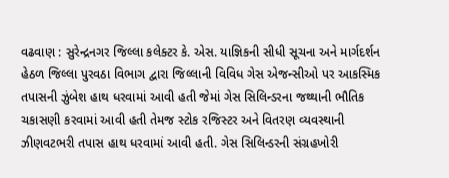વઢવાણ : સુરેન્દ્રનગર જિલ્લા કલેક્ટર કે. એસ. યાજ્ઞિકની સીધી સૂચના અને માર્ગદર્શન હેઠળ જિલ્લા પુરવઠા વિભાગ દ્વારા જિલ્લાની વિવિધ ગેસ એજન્સીઓ પર આકસ્મિક તપાસની ઝુંબેશ હાથ ધરવામાં આવી હતી જેમાં ગેસ સિલિન્ડરના જથ્થાની ભૌતિક ચકાસણી કરવામાં આવી હતી તેમજ સ્ટોક રજિસ્ટર અને વિતરણ વ્યવસ્થાની ઝીણવટભરી તપાસ હાથ ધરવામાં આવી હતી. ગેસ સિલિન્ડરની સંગ્રહખોરી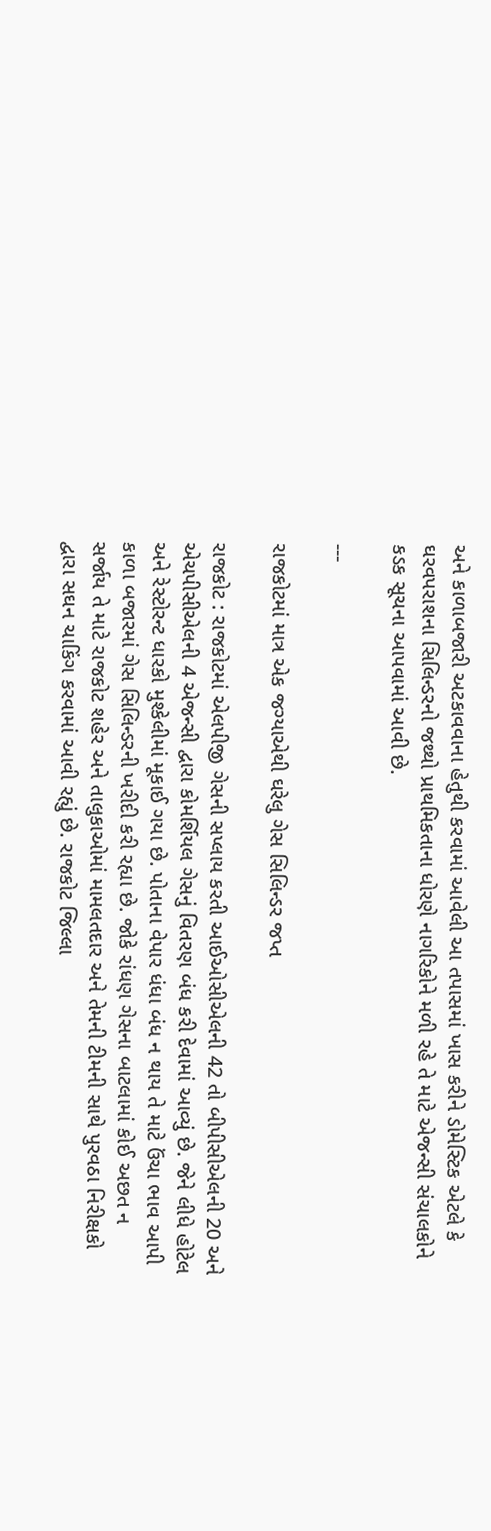અને કાળાબજારી અટકાવવાના હેતુથી કરવામાં આવેલી આ તપાસમાં ખાસ કરીને ડોમેસ્ટિક એટલે કે ઘરવપરાશના સિલિન્ડરનો જથ્થો પ્રાથમિકતાના ધોરણે નાગરિકોને મળી રહે તે માટે એજન્સી સંચાલકોને કડક સૂચના આપવામાં આવી છે.

---

રાજકોટમાં માત્ર એક જગ્યાએથી ઘરેલુ ગેસ સિલિન્ડર જપ્ત

રાજકોટ : રાજકોટમાં એલપીજી ગેસની સપ્લાય કરતી આઈઓસીએલની 42 તો બીપીસીએલની 20 અને એચપીસીએલની 4 એજન્સી દ્વારા કોમર્શિયલ ગેસનું વિતરણ બંધ કરી દેવામાં આવ્યું છે. જેને લીધે હોટેલ અને રેસ્ટોરન્ટ ધારકો મુશ્કેલીમાં મૂકાઈ ગયા છે. પોતાના વેપાર ધંધા બંધ ન થાય તે માટે ઉંચા ભાવ આપી કાળા બજારમાં ગેસ સિલિન્ડરની ખરીદી કરી રહ્યા છે. જોકે રાંધણ ગેસના બાટલામાં કોઈ અછત ન સર્જાય તે માટે રાજકોટ શહેર અને તાલુકાઓમાં મામલતદાર અને તેમની ટીમની સાથે પુરવઠા નિરીક્ષકો દ્વારા સઘન ચાકિંગ કરવામાં આવી રહ્યું છે. રાજકોટ જિલ્લા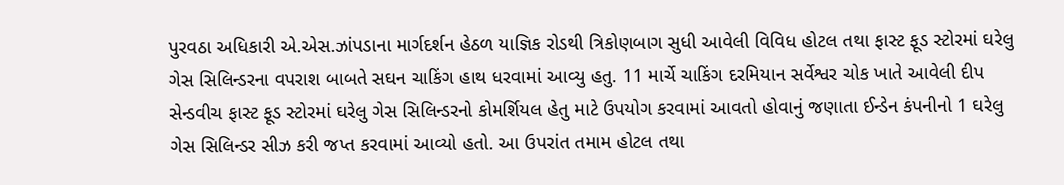પુરવઠા અધિકારી એ.એસ.ઝાંપડાના માર્ગદર્શન હેઠળ યાજ્ઞિક રોડથી ત્રિકોણબાગ સુધી આવેલી વિવિધ હોટલ તથા ફાસ્ટ ફૂડ સ્ટોરમાં ઘરેલુ ગેસ સિલિન્ડરના વપરાશ બાબતે સઘન ચાકિંગ હાથ ધરવામાં આવ્યુ હતુ. 11 માર્ચે ચાકિંગ દરમિયાન સર્વેશ્વર ચોક ખાતે આવેલી દીપ સેન્ડવીચ ફાસ્ટ ફૂડ સ્ટોરમાં ઘરેલુ ગેસ સિલિન્ડરનો કોમર્શિયલ હેતુ માટે ઉપયોગ કરવામાં આવતો હોવાનું જણાતા ઈન્ડેન કંપનીનો 1 ઘરેલુ ગેસ સિલિન્ડર સીઝ કરી જપ્ત કરવામાં આવ્યો હતો. આ ઉપરાંત તમામ હોટલ તથા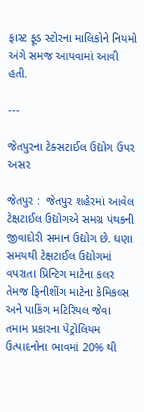ફાસ્ટ ફૂડ સ્ટોરના માલિકોને નિયમો અંગે સમજ આપવામાં આવી હતી.

---

જેતપુરના ટેક્સટાઈલ ઉદ્યોગ ઉપર અસર

જેતપુર :  જેતપુર શહેરમાં આવેલ ટેક્ષટાઈલ ઉદ્યોગએ સમગ્ર પંથકની જીવાદોરી સમાન ઉદ્યોગ છે. ઘણા સમયથી ટેક્ષટાઈલ ઉદ્યોગમાં વપરાતા પ્રિન્ટિગ માટેના કલર તેમજ ફિનીશીંગ માટેના કેમિકલ્સ અને પાકિંગ મટિરિયલ જેવા તમામ પ્રકારના પેટ્રોલિયમ ઉત્પાદનોના ભાવમાં 20% થી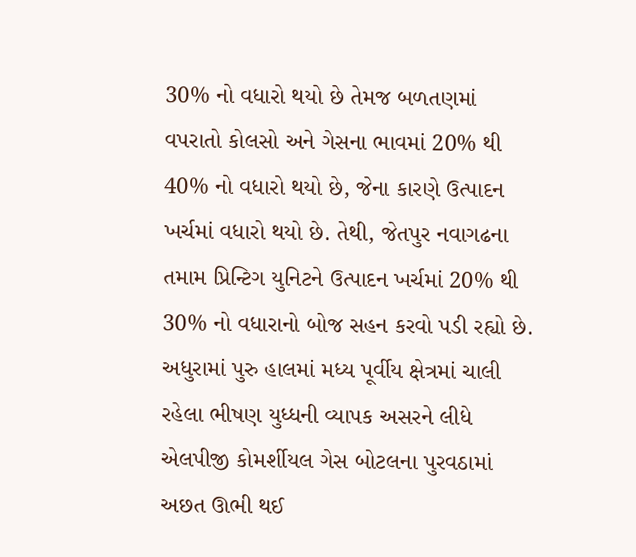30% નો વધારો થયો છે તેમજ બળતણમાં વપરાતો કોલસો અને ગેસના ભાવમાં 20% થી 40% નો વધારો થયો છે, જેના કારણે ઉત્પાદન ખર્ચમાં વધારો થયો છે. તેથી, જેતપુર નવાગઢના તમામ પ્રિન્ટિગ યુનિટને ઉત્પાદન ખર્ચમાં 20% થી 30% નો વધારાનો બોજ સહન કરવો પડી રહ્યો છે.  અધુરામાં પુરુ હાલમાં મધ્ય પૂર્વીય ક્ષેત્રમાં ચાલી રહેલા ભીષણ યુધ્ધની વ્યાપક અસરને લીધે એલપીજી કોમર્શીયલ ગેસ બોટલના પુરવઠામાં અછત ઊભી થઈ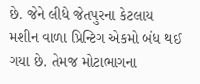છે. જેને લીધે જેતપુરના કેટલાય મશીન વાળા પ્રિન્ટિગ એકમો બંધ થઈ ગયા છે. તેમજ મોટાભાગના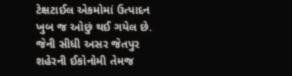ટેક્ષટાઈલ એકમોમાં ઉત્પાદન ખુબ જ ઓછું થઈ ગયેલ છે. જેની સીધી અસર જેતપુર શહેરની ઈકોનોમી તેમજ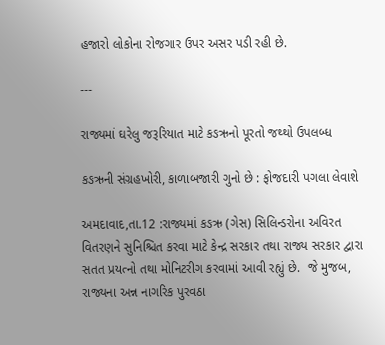હજારો લોકોના રોજગાર ઉપર અસર પડી રહી છે.

---

રાજ્યમાં ઘરેલુ જરૂરિયાત માટે કઙઋનો પૂરતો જથ્થો ઉપલબ્ધ

કઙઋની સંગ્રહખોરી, કાળાબજારી ગુનો છે : ફોજદારી પગલા લેવાશે

અમદાવાદ,તા.12 :રાજ્યમાં કઙઋ (ગેસ) સિલિન્ડરોના અવિરત વિતરણને સુનિશ્ચિત કરવા માટે કેન્દ્ર સરકાર તથા રાજ્ય સરકાર દ્વારા સતત પ્રયત્નો તથા મોનિટરીગ કરવામાં આવી રહ્યું છે.  જે મુજબ, રાજ્યના અન્ન નાગરિક પુરવઠા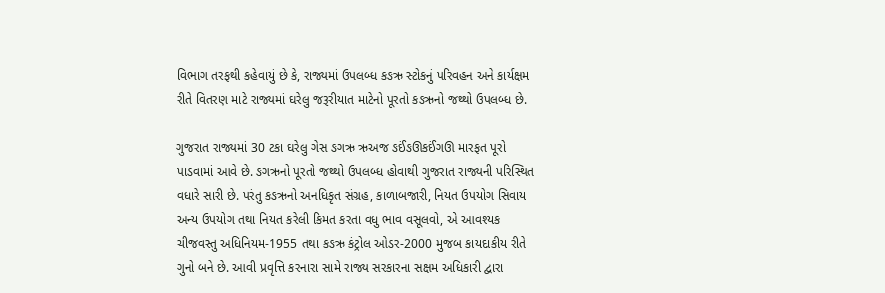વિભાગ તરફથી કહેવાયું છે કે, રાજ્યમાં ઉપલબ્ધ કઙઋ સ્ટોકનું પરિવહન અને કાર્યક્ષમ રીતે વિતરણ માટે રાજ્યમાં ઘરેલુ જરૂરીયાત માટેનો પૂરતો કઙઋનો જથ્થો ઉપલબ્ધ છે.

ગુજરાત રાજ્યમાં 30 ટકા ઘરેલુ ગેસ ઙગઋ ઋઅજ ઙઈંઙઊકઈંગઊ મારફત પૂરો પાડવામાં આવે છે. ઙગઋનો પૂરતો જથ્થો ઉપલબ્ધ હોવાથી ગુજરાત રાજ્યની પરિસ્થિત વધારે સારી છે. પરંતુ કઙઋનો અનધિકૃત સંગ્રહ, કાળાબજારી, નિયત ઉપયોગ સિવાય અન્ય ઉપયોગ તથા નિયત કરેલી કિમત કરતા વધુ ભાવ વસૂલવો, એ આવશ્યક ચીજવસ્તુ અધિનિયમ-1955 તથા કઙઋ કંટ્રોલ ઓડર-2000 મુજબ કાયદાકીય રીતે ગુનો બને છે. આવી પ્રવૃત્તિ કરનારા સામે રાજ્ય સરકારના સક્ષમ અધિકારી દ્વારા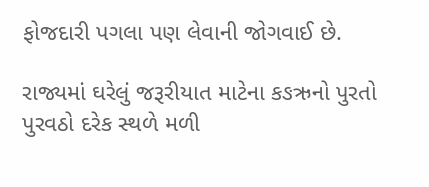ફોજદારી પગલા પણ લેવાની જોગવાઈ છે.

રાજ્યમાં ઘરેલું જરૂરીયાત માટેના કઙઋનો પુરતો પુરવઠો દરેક સ્થળે મળી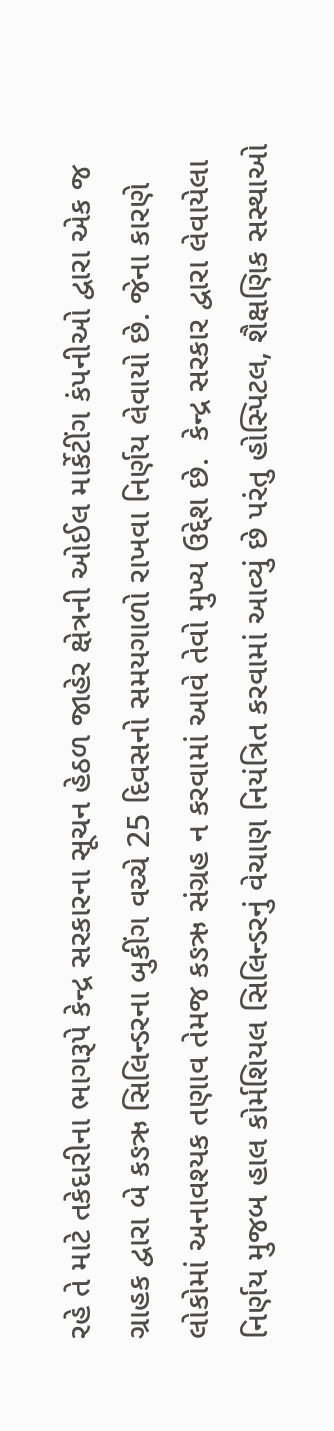રહે તે માટે તકેદારીના ભાગરૂપે કેન્દ્ર સરકારના સૂચન હેઠળ જાહેર ક્ષેત્રની ઓઈલ માર્કેટીંગ કંપનીઓ દ્વારા એક જ ગ્રાહક દ્વારા બે કઙઋ સિલિન્ડરના બુકીંગ વચ્ચે 25 દિવસનો સમયગાળો રાખવા નિર્ણય લેવાયો છે. જેના કારણે લોકોમાં અનાવશ્યક તણાવ તેમજ કઙઋ સંગ્રહ ન કરવામાં આવે તેવો મુખ્ય ઉદ્દેશ છે.  કેન્દ્ર સરકાર દ્વારા લેવાયેલા નિર્ણય મુજબ હાલ કોર્મશિયલ સિલિન્ડરનું વેચાણ નિયંત્રિત કરવામાં આવ્યું છે પરંતુ હોસ્પિટલ, શૈક્ષણિક સસ્થાઓ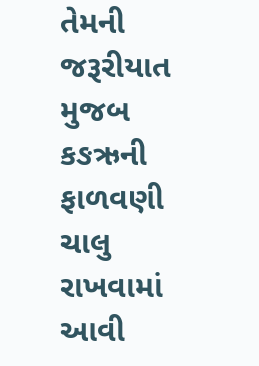તેમની જરૂરીયાત મુજબ કઙઋની ફાળવણી ચાલુ રાખવામાં આવી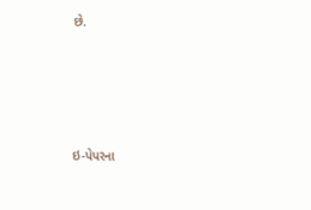છે.





ઇ-પેપરના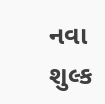નવા શુલ્ક